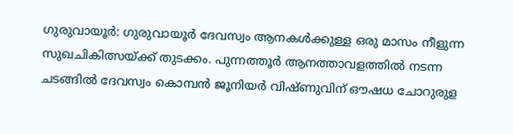ഗുരുവായൂർ: ഗുരുവായൂർ ദേവസ്വം ആനകൾക്കുള്ള ഒരു മാസം നീളുന്ന സുഖചികിത്സയ്ക്ക് തുടക്കം. പുന്നത്തൂർ ആനത്താവളത്തിൽ നടന്ന ചടങ്ങിൽ ദേവസ്വം കൊമ്പൻ ജൂനിയർ വിഷ്ണുവിന് ഔഷധ ചോറുരുള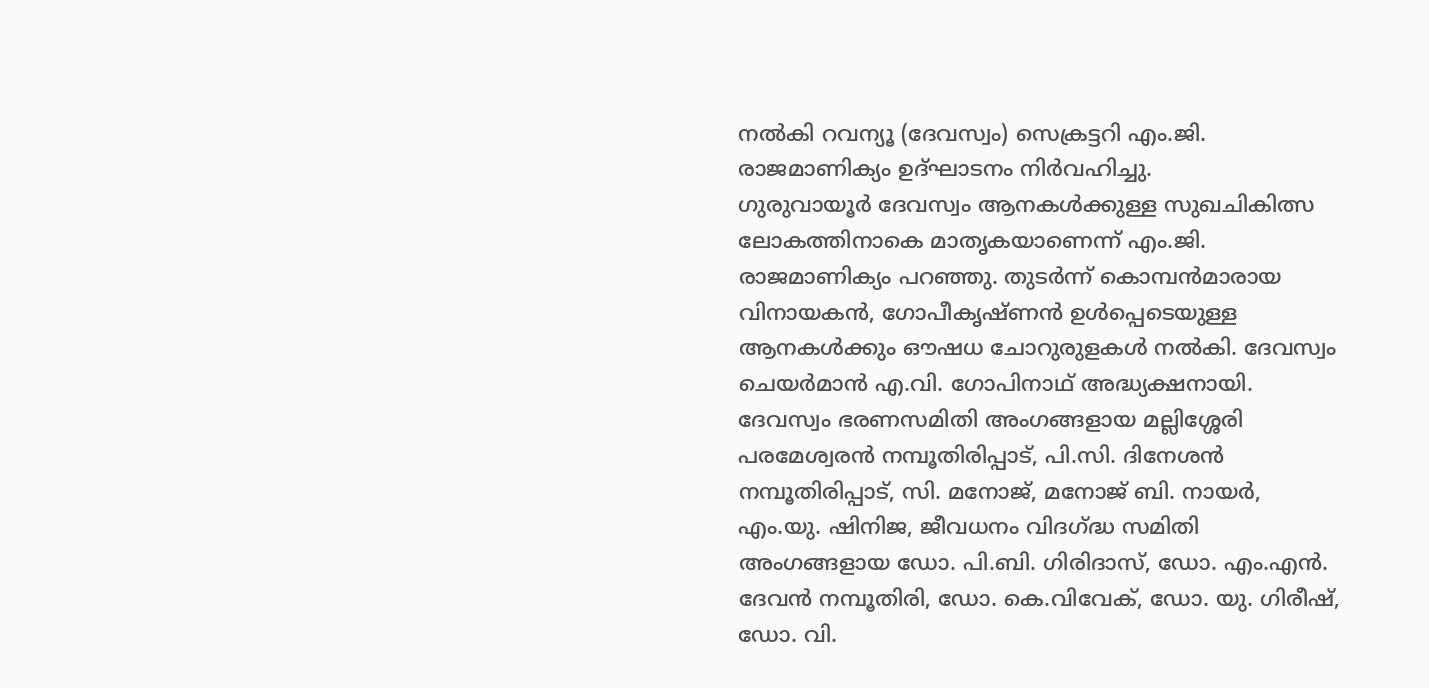നൽകി റവന്യൂ (ദേവസ്വം) സെക്രട്ടറി എം.ജി. രാജമാണിക്യം ഉദ്ഘാടനം നിർവഹിച്ചു.
ഗുരുവായൂർ ദേവസ്വം ആനകൾക്കുള്ള സുഖചികിത്സ ലോകത്തിനാകെ മാതൃകയാണെന്ന് എം.ജി. രാജമാണിക്യം പറഞ്ഞു. തുടർന്ന് കൊമ്പൻമാരായ വിനായകൻ, ഗോപീകൃഷ്ണൻ ഉൾപ്പെടെയുള്ള ആനകൾക്കും ഔഷധ ചോറുരുളകൾ നൽകി. ദേവസ്വം ചെയർമാൻ എ.വി. ഗോപിനാഥ് അദ്ധ്യക്ഷനായി.
ദേവസ്വം ഭരണസമിതി അംഗങ്ങളായ മല്ലിശ്ശേരി പരമേശ്വരൻ നമ്പൂതിരിപ്പാട്, പി.സി. ദിനേശൻ നമ്പൂതിരിപ്പാട്, സി. മനോജ്, മനോജ് ബി. നായർ, എം.യു. ഷിനിജ, ജീവധനം വിദഗ്ദ്ധ സമിതി അംഗങ്ങളായ ഡോ. പി.ബി. ഗിരിദാസ്, ഡോ. എം.എൻ. ദേവൻ നമ്പൂതിരി, ഡോ. കെ.വിവേക്, ഡോ. യു. ഗിരീഷ്, ഡോ. വി.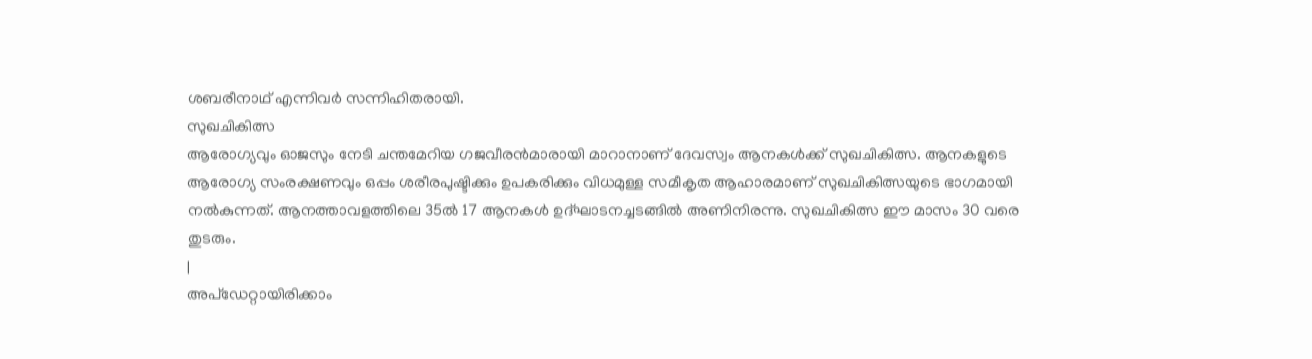ശബരീനാഥ് എന്നിവർ സന്നിഹിതരായി.
സുഖചികിത്സ
ആരോഗ്യവും ഓജസും നേടി ചന്തമേറിയ ഗജവീരൻമാരായി മാറാനാണ് ദേവസ്വം ആനകൾക്ക് സുഖചികിത്സ. ആനകളുടെ ആരോഗ്യ സംരക്ഷണവും ഒപ്പം ശരീരപുഷ്ടിക്കും ഉപകരിക്കും വിധമുള്ള സമീകൃത ആഹാരമാണ് സുഖചികിത്സയുടെ ഭാഗമായി നൽകുന്നത്. ആനത്താവളത്തിലെ 35ൽ 17 ആനകൾ ഉദ്ഘാടനച്ചടങ്ങിൽ അണിനിരന്നു. സുഖചികിത്സ ഈ മാസം 30 വരെ തുടരും.
|
അപ്ഡേറ്റായിരിക്കാം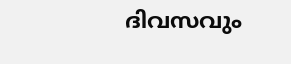ദിവസവും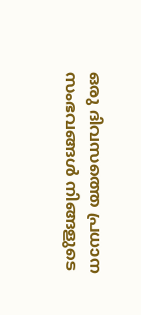ഒരു ദിവസത്തെ പ്രധാന സംഭവങ്ങൾ നിങ്ങളുടെ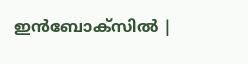ഇൻബോക്സിൽ |